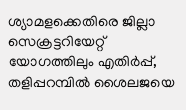ശ്യാമളക്കെതിരെ ജില്ലാ സെക്രട്ടറിയേറ്റ് യോഗത്തിലും എതിർപ്പ്, തളിപ്പറമ്പിൽ ശൈലജയെ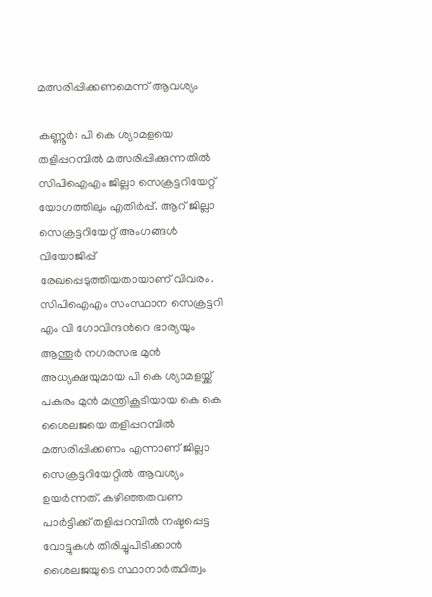മത്സരിപ്പിക്കണമെന്ന് ആവശ്യം

കണ്ണൂർ: പി കെ ശ്യാമളയെ തളിപ്പറമ്പിൽ മത്സരിപ്പിക്കുന്നതിൽ സിപിഐഎം ജില്ലാ സെക്രട്ടറിയേറ്റ് യോഗത്തിലും എതിർപ്പ്. ആറ് ജില്ലാ സെക്രട്ടറിയേറ്റ് അംഗങ്ങൾ വിയോജിപ്പ് രേഖപ്പെടുത്തിയതായാണ് വിവരം. സിപിഐഎം സംസ്ഥാന സെക്രട്ടറി എം വി ഗോവിന്ദന്‍റെ ഭാര്യയും ആന്തൂർ നഗരസഭ മുൻ അധ്യക്ഷയുമായ പി കെ ശ്യാമളയ്ക്ക് പകരം മുൻ മന്ത്രികൂടിയായ കെ കെ ശൈലജയെ തളിപ്പറമ്പിൽ മത്സരിപ്പിക്കണം എന്നാണ് ജില്ലാ സെക്രട്ടറിയേറ്റിൽ ആവശ്യം ഉയർന്നത്. കഴിഞ്ഞതവണ പാർട്ടിക്ക് തളിപ്പറമ്പിൽ നഷ്ടപ്പെട്ട വോട്ടുകൾ തിരിച്ചുപിടിക്കാൻ ശൈലജയുടെ സ്ഥാനാർത്ഥിത്വം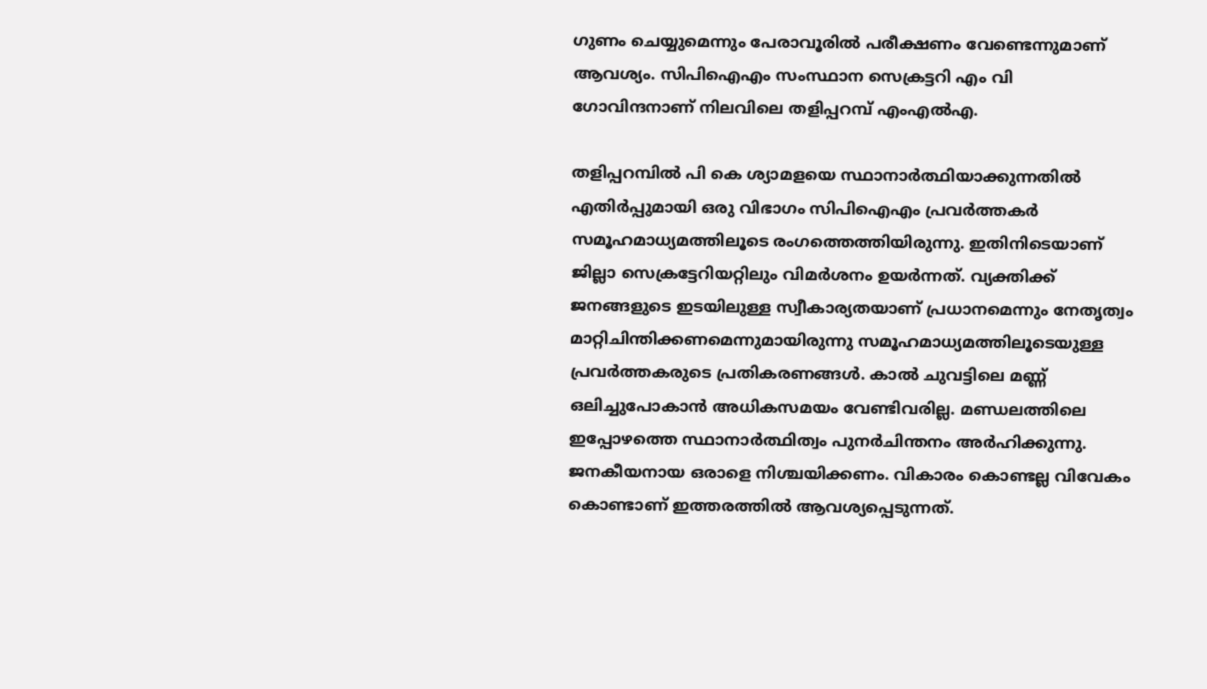ഗുണം ചെയ്യുമെന്നും പേരാവൂരിൽ പരീക്ഷണം വേണ്ടെന്നുമാണ് ആവശ്യം. സിപിഐഎം സംസ്ഥാന സെക്രട്ടറി എം വി ഗോവിന്ദനാണ് നിലവിലെ തളിപ്പറമ്പ് എംഎൽഎ.

തളിപ്പറമ്പിൽ പി കെ ശ്യാമളയെ സ്ഥാനാർത്ഥിയാക്കുന്നതിൽ എതിർപ്പുമായി ഒരു വിഭാഗം സിപിഐഎം പ്രവർത്തകർ സമൂഹമാധ്യമത്തിലൂടെ രംഗത്തെത്തിയിരുന്നു. ഇതിനിടെയാണ് ജില്ലാ സെക്രട്ടേറിയറ്റിലും വിമർശനം ഉയർന്നത്. വ്യക്തിക്ക് ജനങ്ങളുടെ ഇടയിലുള്ള സ്വീകാര്യതയാണ് പ്രധാനമെന്നും നേതൃത്വം മാറ്റിചിന്തിക്കണമെന്നുമായിരുന്നു സമൂഹമാധ്യമത്തിലൂടെയുള്ള പ്രവർത്തകരുടെ പ്രതികരണങ്ങൾ. കാൽ ചുവട്ടിലെ മണ്ണ് ഒലിച്ചുപോകാൻ അധികസമയം വേണ്ടിവരില്ല. മണ്ഡലത്തിലെ ഇപ്പോഴത്തെ സ്ഥാനാർത്ഥിത്വം പുനർചിന്തനം അർഹിക്കുന്നു. ജനകീയനായ ഒരാളെ നിശ്ചയിക്കണം. വികാരം കൊണ്ടല്ല വിവേകം കൊണ്ടാണ് ഇത്തരത്തിൽ ആവശ്യപ്പെടുന്നത്.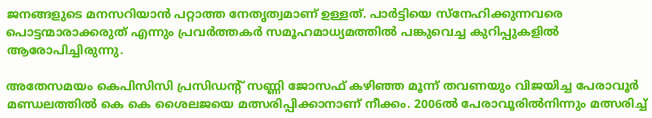ജനങ്ങളുടെ മനസറിയാൻ പറ്റാത്ത നേതൃത്വമാണ് ഉള്ളത്. പാർട്ടിയെ സ്‌നേഹിക്കുന്നവരെ പൊട്ടന്മാരാക്കരുത് എന്നും പ്രവർത്തകർ സമൂഹമാധ്യമത്തിൽ പങ്കുവെച്ച കുറിപ്പുകളിൽ ആരോപിച്ചിരുന്നു.

അതേസമയം കെപിസിസി പ്രസിഡന്റ് സണ്ണി ജോസഫ് കഴിഞ്ഞ മൂന്ന് തവണയും വിജയിച്ച പേരാവൂർ മണ്ഡലത്തിൽ കെ കെ ശൈലജയെ മത്സരിപ്പിക്കാനാണ് നീക്കം. 2006ൽ പേരാവൂരിൽനിന്നും മത്സരിച്ച്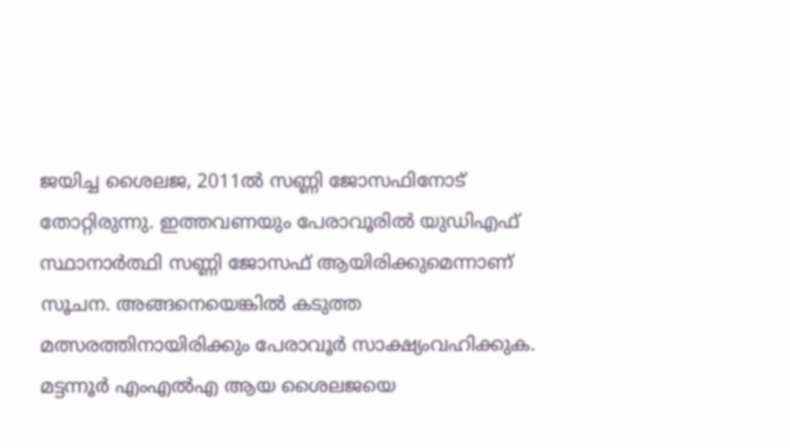ജയിച്ച ശൈലജ, 2011ൽ സണ്ണി ജോസഫിനോട് തോറ്റിരുന്നു. ഇത്തവണയും പേരാവൂരിൽ യുഡിഎഫ് സ്ഥാനാർത്ഥി സണ്ണി ജോസഫ് ആയിരിക്കുമെന്നാണ് സൂചന. അങ്ങനെയെങ്കിൽ കടുത്ത മത്സരത്തിനായിരിക്കും പേരാവൂർ സാക്ഷ്യംവഹിക്കുക. മട്ടന്നൂർ എംഎൽഎ ആയ ശൈലജയെ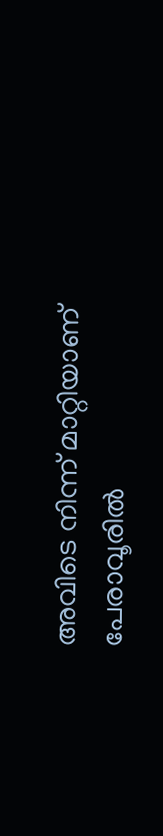അവിടെ നിന്ന് മാറ്റിയാണ് പേരാവൂരിൽ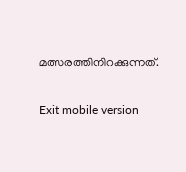മത്സരത്തിനിറക്കുന്നത്.

Exit mobile version